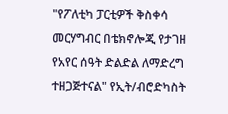"የፖለቲካ ፓርቲዎች ቅስቀሳ መርሃግብር በቴክኖሎጂ የታገዘ የአየር ሰዓት ድልድል ለማድረግ ተዘጋጅተናል" የኢት/ብሮድካስት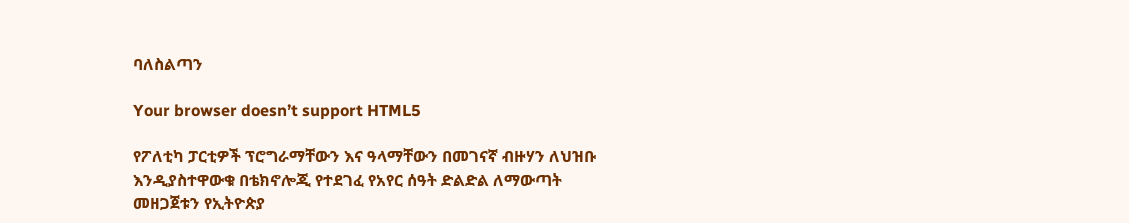ባለስልጣን

Your browser doesn’t support HTML5

የፖለቲካ ፓርቲዎች ፕሮግራማቸውን እና ዓላማቸውን በመገናኛ ብዙሃን ለህዝቡ እንዲያስተዋውቁ በቴክኖሎጂ የተደገፈ የአየር ሰዓት ድልድል ለማውጣት መዘጋጀቱን የኢትዮጵያ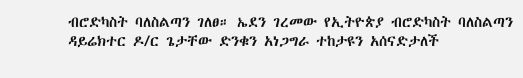ብሮድካስት ባለስልጣን ገለፀ። ኤደን ገረመው የኢትዮጵያ ብሮድካስት ባለስልጣን ዳይሬክተር ዶ/ር ጌታቸው ድንቁን አነጋግራ ተከታዩን አሰናድታለች